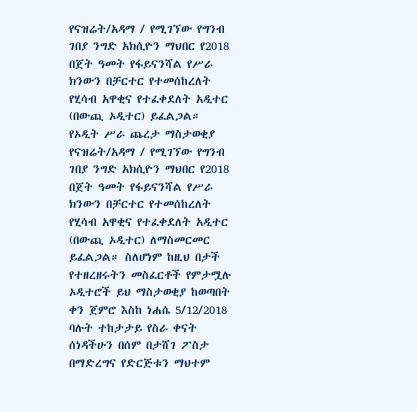የናዝሬት/አዳማ / የሚገኘው የግንብ ገበያ ንግድ አክሲዮን ማህበር የ2018 በጀት ዓመት የፋይናንሻል የሥራ ክንውን በቻርተር የተመሰከረለት የሂሳብ አዋቂና የተፈቀደለት አዲተር (በውጪ ኦዲተር) ይፈልጋል።
የኦዲት ሥራ ጨረታ ማስታወቂያ
የናዝሬት/አዳማ / የሚገኘው የግንብ ገበያ ንግድ አክሲዮን ማህበር የ2018 በጀት ዓመት የፋይናንሻል የሥራ ክንውን በቻርተር የተመሰከረለት የሂሳብ አዋቂና የተፈቀደለት አዲተር (በውጪ ኦዲተር) ለማስመርመር ይፈልጋል። ስለሆነም ከዚህ በታች የተዘረዘሩትን መስፈርቶች የምታሟሉ ኦዲተሮች ይህ ማስታወቂያ ከወጣበት ቀን ጀምሮ እስከ ነሐሴ 5/12/2018 ባሉት ተከታታይ የስራ ቀናት ሰነዳችሁን በሰም በታሸገ ፖስታ በማድረግና የድርጅቱን ማህተም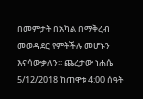በመምታት በአካል በማቅረብ መወዳደር የምትችሉ መሆኑን እናሳውቃለን፡፡ ጨረታው ነሐሴ 5/12/2018 ከጠዋቱ 4:00 ሰዓት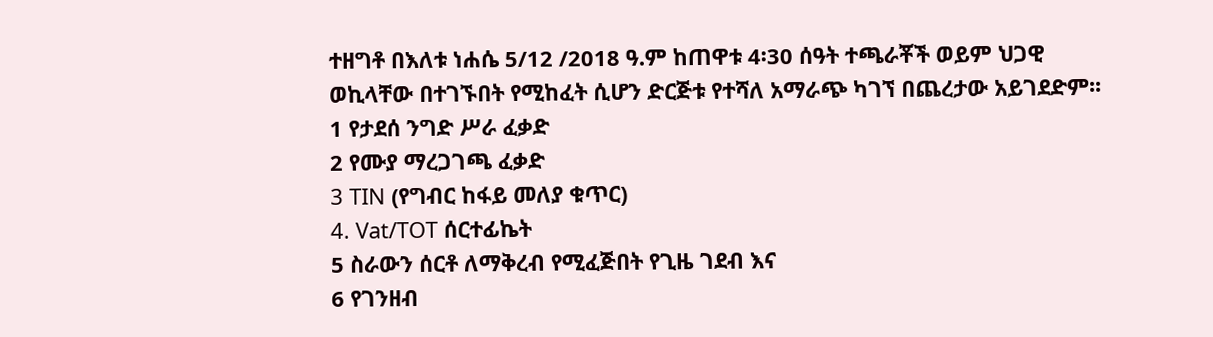ተዘግቶ በእለቱ ነሐሴ 5/12 /2018 ዓ.ም ከጠዋቱ 4፡30 ሰዓት ተጫራቾች ወይም ህጋዊ ወኪላቸው በተገኙበት የሚከፈት ሲሆን ድርጅቱ የተሻለ አማራጭ ካገኘ በጨረታው አይገደድም፡፡
1 የታደሰ ንግድ ሥራ ፈቃድ
2 የሙያ ማረጋገጫ ፈቃድ
3 TIN (የግብር ከፋይ መለያ ቁጥር)
4. Vat/TOT ሰርተፊኬት
5 ስራውን ሰርቶ ለማቅረብ የሚፈጅበት የጊዜ ገደብ እና
6 የገንዘብ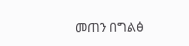መጠን በግልፅ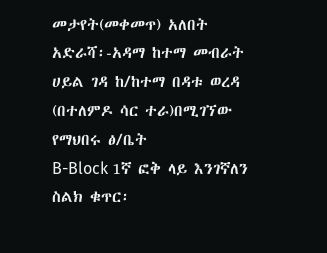መታየት(መቀመጥ) አለበት
አድራሻ፡-አዳማ ከተማ መብራት ሀይል ገዳ ከ/ከተማ በዳቱ ወረዳ (በተለምዶ ሳር ተራ)በሚገኘው የማህበሩ ፅ/ቤት
B-Block 1ኛ ፎቅ ላይ እንገኛለን
ስልክ ቁጥር፡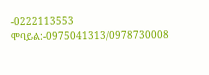-0222113553
ሞባይል:-0975041313/0978730008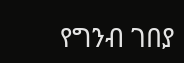የግንብ ገበያ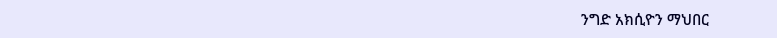ንግድ አክሲዮን ማህበር